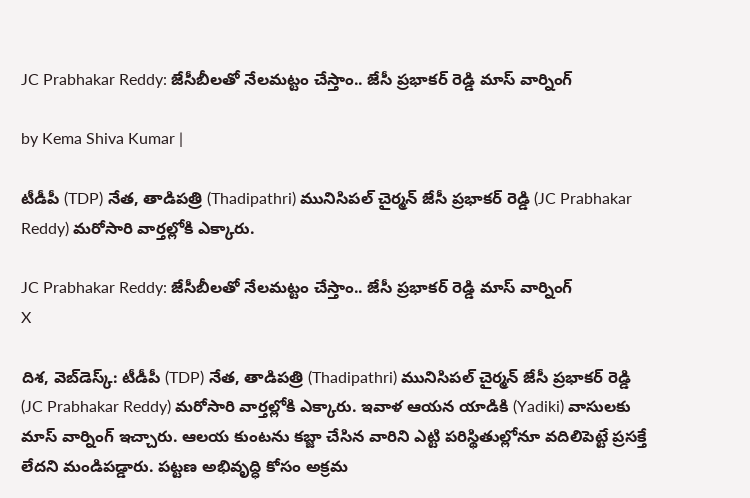JC Prabhakar Reddy: జేసీబీలతో నేలమట్టం చేస్తాం.. జేసీ ప్రభాకర్ రెడ్డి మాస్ వార్నింగ్

by Kema Shiva Kumar |

టీడీపీ (TDP) నేత, తాడిపత్రి (Thadipathri) మునిసిపల్ చైర్మన్ జేసీ ప్రభాకర్ రెడ్డి (JC Prabhakar Reddy) మరోసారి వార్తల్లోకి ఎక్కారు.

JC Prabhakar Reddy: జేసీబీలతో నేలమట్టం చేస్తాం.. జేసీ ప్రభాకర్ రెడ్డి మాస్ వార్నింగ్
X

దిశ, వెబ్‌డెస్క్: టీడీపీ (TDP) నేత, తాడిపత్రి (Thadipathri) మునిసిపల్ చైర్మన్ జేసీ ప్రభాకర్ రెడ్డి (JC Prabhakar Reddy) మరోసారి వార్తల్లోకి ఎక్కారు. ఇవాళ ఆయన యాడికి (Yadiki) వాసులకు మాస్ వార్నింగ్ ఇచ్చారు. ఆలయ కుంటను కబ్జా చేసిన వారిని ఎట్టి పరిస్థితుల్లోనూ వదిలిపెట్టే ప్రసక్తే లేదని మండిపడ్డారు. పట్టణ అభివృద్ధి కోసం అక్రమ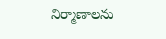నిర్మాణాలను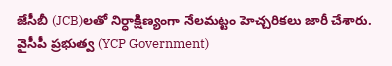జేసీబీ (JCB)లతో నిర్ధాక్షిణ్యంగా నేలమట్టం హెచ్చరికలు జారీ చేశారు. వైసీపీ ప్రభుత్వ (YCP Government)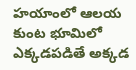హయాంలో ఆలయ కుంట భూమిలో ఎక్కడపడితే అక్కడ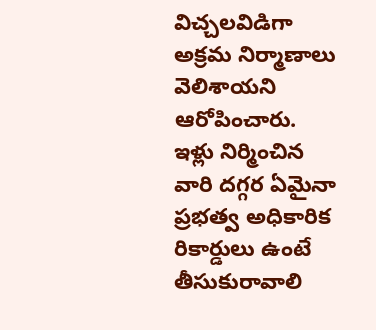విచ్చలవిడిగా అక్రమ నిర్మాణాలు వెలిశాయని ఆరోపించారు. ఇళ్లు నిర్మించిన వారి దగ్గర ఏమైనా ప్రభత్వ అధికారిక రికార్డులు ఉంటే తీసుకురావాలి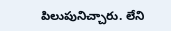పిలుపునిచ్చారు. లేని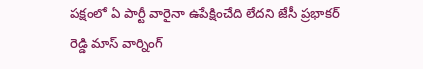పక్షంలో ఏ పార్టీ వారైనా ఉపేక్షించేది లేదని జేసీ ప్రభాకర్ రెడ్డి మాస్ వార్నింగ్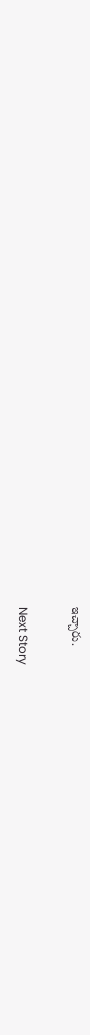ఇచ్చారు.

Next Story